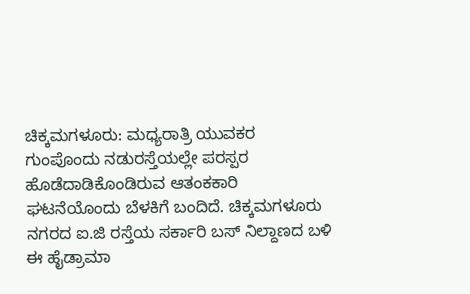ಚಿಕ್ಕಮಗಳೂರು: ಮಧ್ಯರಾತ್ರಿ ಯುವಕರ ಗುಂಪೊಂದು ನಡುರಸ್ತೆಯಲ್ಲೇ ಪರಸ್ಪರ ಹೊಡೆದಾಡಿಕೊಂಡಿರುವ ಆತಂಕಕಾರಿ ಘಟನೆಯೊಂದು ಬೆಳಕಿಗೆ ಬಂದಿದೆ. ಚಿಕ್ಕಮಗಳೂರು ನಗರದ ಐ.ಜಿ ರಸ್ತೆಯ ಸರ್ಕಾರಿ ಬಸ್ ನಿಲ್ದಾಣದ ಬಳಿ ಈ ಹೈಡ್ರಾಮಾ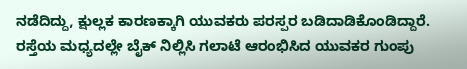ನಡೆದಿದ್ದು, ಕ್ಷುಲ್ಲಕ ಕಾರಣಕ್ಕಾಗಿ ಯುವಕರು ಪರಸ್ಪರ ಬಡಿದಾಡಿಕೊಂಡಿದ್ದಾರೆ.
ರಸ್ತೆಯ ಮಧ್ಯದಲ್ಲೇ ಬೈಕ್ ನಿಲ್ಲಿಸಿ ಗಲಾಟೆ ಆರಂಭಿಸಿದ ಯುವಕರ ಗುಂಪು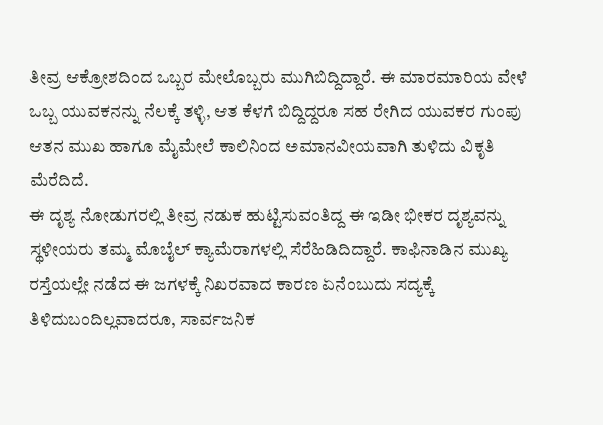ತೀವ್ರ ಆಕ್ರೋಶದಿಂದ ಒಬ್ಬರ ಮೇಲೊಬ್ಬರು ಮುಗಿಬಿದ್ದಿದ್ದಾರೆ. ಈ ಮಾರಮಾರಿಯ ವೇಳೆ ಒಬ್ಬ ಯುವಕನನ್ನು ನೆಲಕ್ಕೆ ತಳ್ಳಿ, ಆತ ಕೆಳಗೆ ಬಿದ್ದಿದ್ದರೂ ಸಹ ರೇಗಿದ ಯುವಕರ ಗುಂಪು ಆತನ ಮುಖ ಹಾಗೂ ಮೈಮೇಲೆ ಕಾಲಿನಿಂದ ಅಮಾನವೀಯವಾಗಿ ತುಳಿದು ವಿಕೃತಿ ಮೆರೆದಿದೆ.
ಈ ದೃಶ್ಯ ನೋಡುಗರಲ್ಲಿ ತೀವ್ರ ನಡುಕ ಹುಟ್ಟಿಸುವಂತಿದ್ದ ಈ ಇಡೀ ಭೀಕರ ದೃಶ್ಯವನ್ನು ಸ್ಥಳೀಯರು ತಮ್ಮ ಮೊಬೈಲ್ ಕ್ಯಾಮೆರಾಗಳಲ್ಲಿ ಸೆರೆಹಿಡಿದಿದ್ದಾರೆ. ಕಾಫಿನಾಡಿನ ಮುಖ್ಯ ರಸ್ತೆಯಲ್ಲೇ ನಡೆದ ಈ ಜಗಳಕ್ಕೆ ನಿಖರವಾದ ಕಾರಣ ಏನೆಂಬುದು ಸದ್ಯಕ್ಕೆ ತಿಳಿದುಬಂದಿಲ್ಲವಾದರೂ, ಸಾರ್ವಜನಿಕ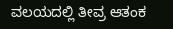ವಲಯದಲ್ಲಿ ತೀವ್ರ ಆತಂಕ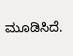ಮೂಡಿಸಿದೆ.